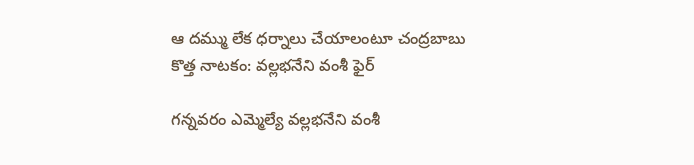ఆ దమ్ము లేక ధర్నాలు చేయాలంటూ చంద్రబాబు కొత్త నాటకం: వల్లభనేని వంశీ ఫైర్

గన్నవరం ఎమ్మెల్యే వల్లభనేని వంశీ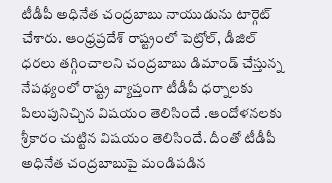టీడీపీ అధినేత చంద్రబాబు నాయుడును టార్గెట్ చేశారు. ఆంధ్రప్రదేశ్ రాష్ట్రంలో పెట్రోల్, డీజిల్ ధరలు తగ్గించాలని చంద్రబాబు డిమాండ్ చేస్తున్న నేపథ్యంలో రాష్ట్ర వ్యాప్తంగా టీడీపీ ధర్నాలకు పిలుపునిచ్చిన విషయం తెలిసిందే .ఆందోళనలకు శ్రీకారం చుట్టిన విషయం తెలిసిందే. దీంతో టీడీపీ అధినేత చంద్రబాబుపై మండిపడిన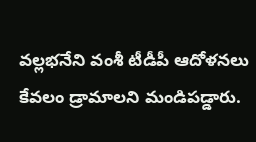వల్లభనేని వంశీ టీడీపీ ఆదోళనలు కేవలం డ్రామాలని మండిపడ్డారు.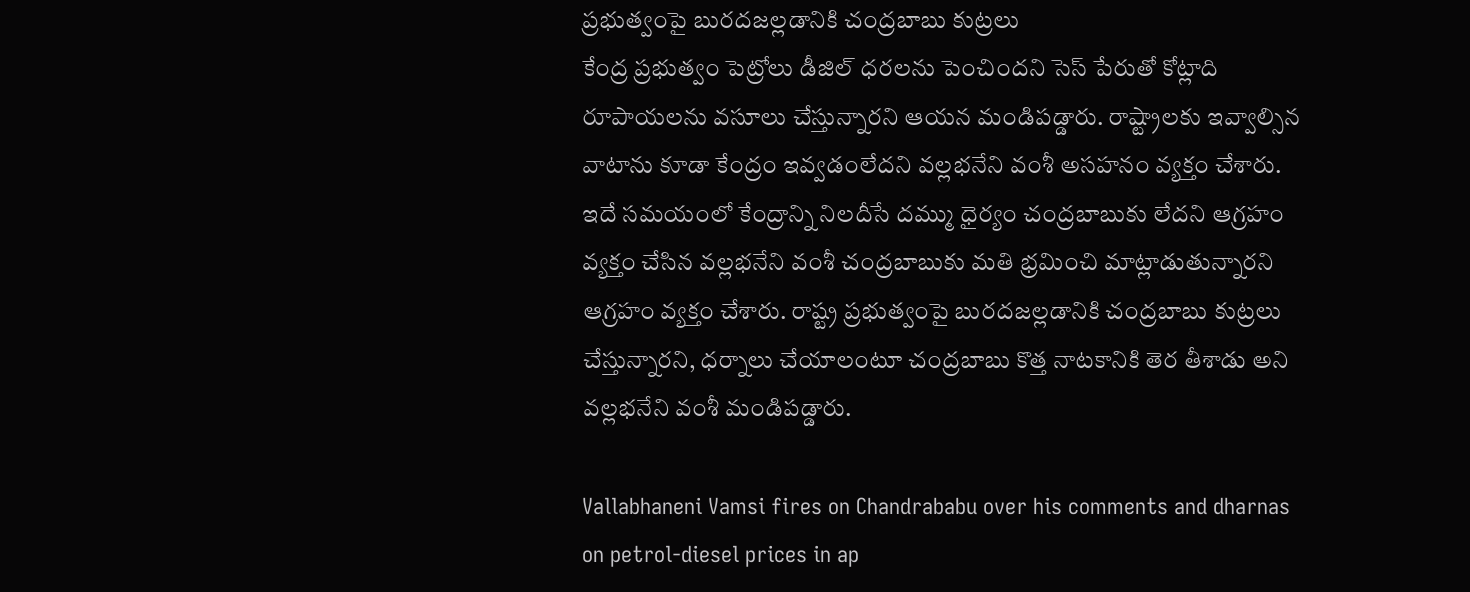ప్రభుత్వంపై బురదజల్లడానికి చంద్రబాబు కుట్రలు
కేంద్ర ప్రభుత్వం పెట్రోలు డీజిల్ ధరలను పెంచిందని సెస్ పేరుతో కోట్లాది రూపాయలను వసూలు చేస్తున్నారని ఆయన మండిపడ్డారు. రాష్ట్రాలకు ఇవ్వాల్సిన వాటాను కూడా కేంద్రం ఇవ్వడంలేదని వల్లభనేని వంశీ అసహనం వ్యక్తం చేశారు. ఇదే సమయంలో కేంద్రాన్ని నిలదీసే దమ్ము ధైర్యం చంద్రబాబుకు లేదని ఆగ్రహం వ్యక్తం చేసిన వల్లభనేని వంశీ చంద్రబాబుకు మతి భ్రమించి మాట్లాడుతున్నారని ఆగ్రహం వ్యక్తం చేశారు. రాష్ట్ర ప్రభుత్వంపై బురదజల్లడానికి చంద్రబాబు కుట్రలు చేస్తున్నారని, ధర్నాలు చేయాలంటూ చంద్రబాబు కొత్త నాటకానికి తెర తీశాడు అని వల్లభనేని వంశీ మండిపడ్డారు.

Vallabhaneni Vamsi fires on Chandrababu over his comments and dharnas on petrol-diesel prices in ap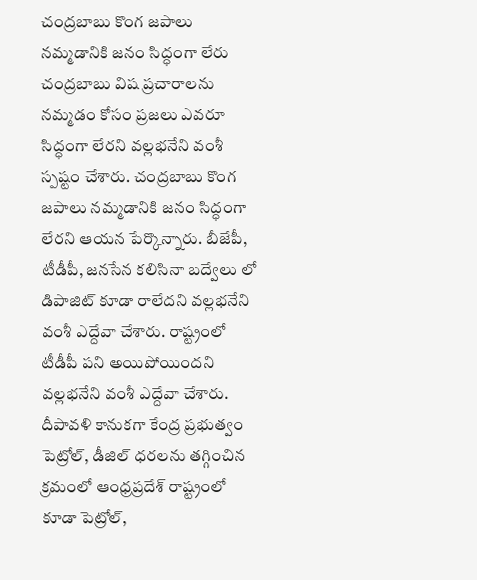చంద్రబాబు కొంగ జపాలు నమ్మడానికి జనం సిద్ధంగా లేరు
చంద్రబాబు విష ప్రచారాలను నమ్మడం కోసం ప్రజలు ఎవరూ సిద్ధంగా లేరని వల్లభనేని వంశీ స్పష్టం చేశారు. చంద్రబాబు కొంగ జపాలు నమ్మడానికి జనం సిద్ధంగా లేరని ఆయన పేర్కొన్నారు. బీజేపీ, టీడీపీ, జనసేన కలిసినా బద్వేలు లో డిపాజిట్ కూడా రాలేదని వల్లభనేని వంశీ ఎద్దేవా చేశారు. రాష్ట్రంలో టీడీపీ పని అయిపోయిందని వల్లభనేని వంశీ ఎద్దేవా చేశారు. దీపావళి కానుకగా కేంద్ర ప్రభుత్వం పెట్రోల్, డీజిల్ ధరలను తగ్గించిన క్రమంలో ఆంధ్రప్రదేశ్ రాష్ట్రంలో కూడా పెట్రోల్,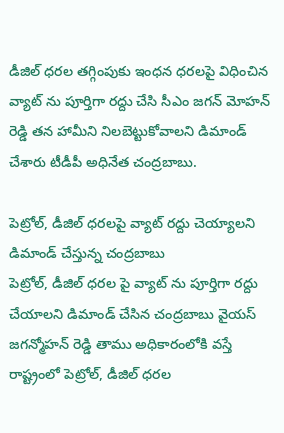డీజిల్ ధరల తగ్గింపుకు ఇంధన ధరలపై విధించిన వ్యాట్ ను పూర్తిగా రద్దు చేసి సీఎం జగన్ మోహన్ రెడ్డి తన హామీని నిలబెట్టుకోవాలని డిమాండ్ చేశారు టీడీపీ అధినేత చంద్రబాబు.

పెట్రోల్, డీజిల్ ధరలపై వ్యాట్ రద్దు చెయ్యాలని డిమాండ్ చేస్తున్న చంద్రబాబు
పెట్రోల్, డీజిల్ ధరల పై వ్యాట్ ను పూర్తిగా రద్దు చేయాలని డిమాండ్ చేసిన చంద్రబాబు వైయస్ జగన్మోహన్ రెడ్డి తాము అధికారంలోకి వస్తే రాష్ట్రంలో పెట్రోల్, డీజిల్ ధరల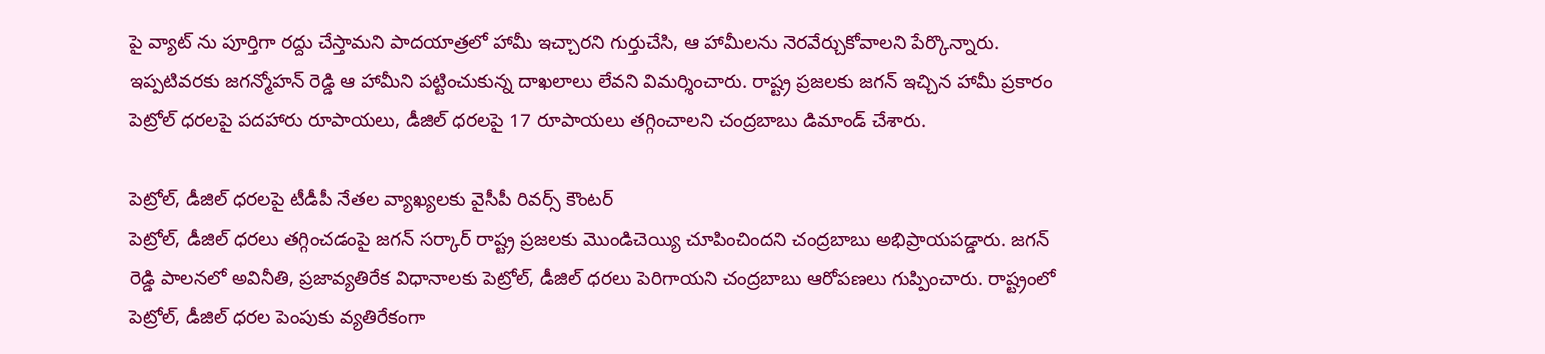పై వ్యాట్ ను పూర్తిగా రద్దు చేస్తామని పాదయాత్రలో హామీ ఇచ్చారని గుర్తుచేసి, ఆ హామీలను నెరవేర్చుకోవాలని పేర్కొన్నారు. ఇప్పటివరకు జగన్మోహన్ రెడ్డి ఆ హామీని పట్టించుకున్న దాఖలాలు లేవని విమర్శించారు. రాష్ట్ర ప్రజలకు జగన్ ఇచ్చిన హామీ ప్రకారం పెట్రోల్ ధరలపై పదహారు రూపాయలు, డీజిల్ ధరలపై 17 రూపాయలు తగ్గించాలని చంద్రబాబు డిమాండ్ చేశారు.

పెట్రోల్, డీజిల్ ధరలపై టీడీపీ నేతల వ్యాఖ్యలకు వైసీపీ రివర్స్ కౌంటర్
పెట్రోల్, డీజిల్ ధరలు తగ్గించడంపై జగన్ సర్కార్ రాష్ట్ర ప్రజలకు మొండిచెయ్యి చూపించిందని చంద్రబాబు అభిప్రాయపడ్డారు. జగన్ రెడ్డి పాలనలో అవినీతి, ప్రజావ్యతిరేక విధానాలకు పెట్రోల్, డీజిల్ ధరలు పెరిగాయని చంద్రబాబు ఆరోపణలు గుప్పించారు. రాష్ట్రంలో పెట్రోల్, డీజిల్ ధరల పెంపుకు వ్యతిరేకంగా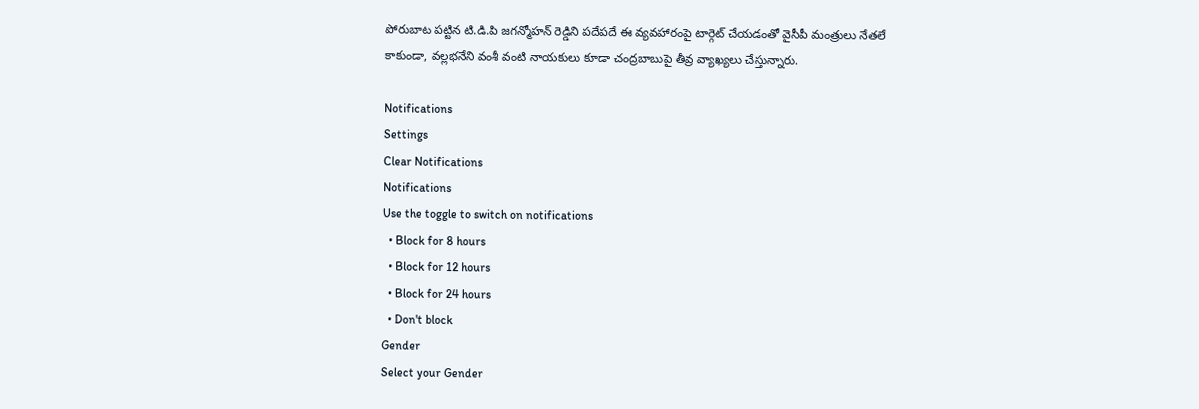పోరుబాట పట్టిన టి.డి.పి జగన్మోహన్ రెడ్డిని పదేపదే ఈ వ్యవహారంపై టార్గెట్ చేయడంతో వైసీపీ మంత్రులు నేతలే కాకుండా, వల్లభనేని వంశీ వంటి నాయకులు కూడా చంద్రబాబుపై తీవ్ర వ్యాఖ్యలు చేస్తున్నారు.

Notifications
Settings
Clear Notifications
Notifications
Use the toggle to switch on notifications
  • Block for 8 hours
  • Block for 12 hours
  • Block for 24 hours
  • Don't block
Gender
Select your Gender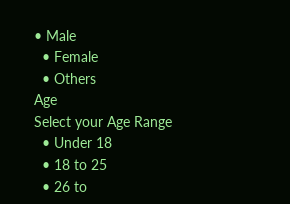• Male
  • Female
  • Others
Age
Select your Age Range
  • Under 18
  • 18 to 25
  • 26 to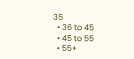35
  • 36 to 45
  • 45 to 55
  • 55+